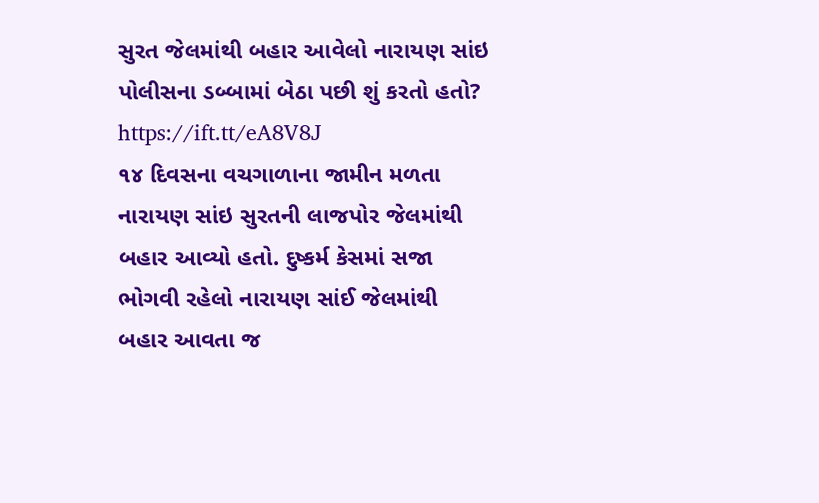સુરત જેલમાંથી બહાર આવેલો નારાયણ સાંઇ પોલીસના ડબ્બામાં બેઠા પછી શું કરતો હતો? https://ift.tt/eA8V8J
૧૪ દિવસના વચગાળાના જામીન મળતા નારાયણ સાંઇ સુરતની લાજપોર જેલમાંથી બહાર આવ્યો હતો. દુષ્કર્મ કેસમાં સજા ભોગવી રહેલો નારાયણ સાંઈ જેલમાંથી બહાર આવતા જ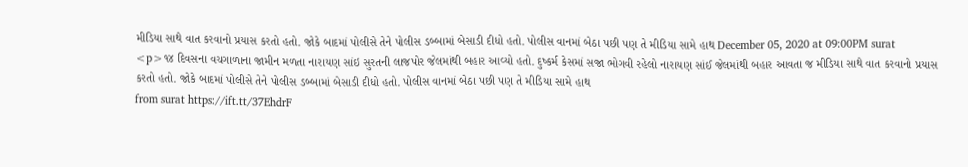મીડિયા સાથે વાત કરવાનો પ્રયાસ કરતો હતો. જોકે બાદમાં પોલીસે તેને પોલીસ ડબ્બામાં બેસાડી દીધો હતો. પોલીસ વાનમાં બેઠા પછી પણ તે મીડિયા સામે હાથ December 05, 2020 at 09:00PM surat
<p>૧૪ દિવસના વચગાળાના જામીન મળતા નારાયણ સાંઇ સુરતની લાજપોર જેલમાંથી બહાર આવ્યો હતો. દુષ્કર્મ કેસમાં સજા ભોગવી રહેલો નારાયણ સાંઈ જેલમાંથી બહાર આવતા જ મીડિયા સાથે વાત કરવાનો પ્રયાસ કરતો હતો. જોકે બાદમાં પોલીસે તેને પોલીસ ડબ્બામાં બેસાડી દીધો હતો. પોલીસ વાનમાં બેઠા પછી પણ તે મીડિયા સામે હાથ
from surat https://ift.tt/37EhdrF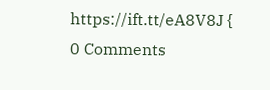https://ift.tt/eA8V8J {
0 Comments